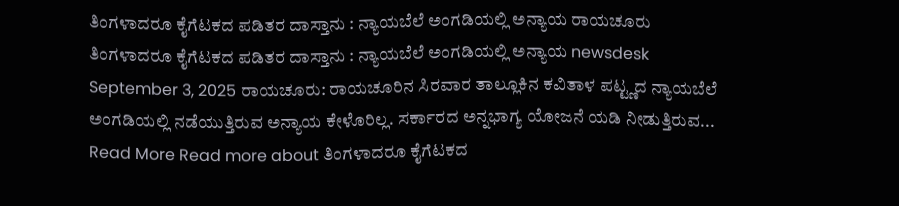ತಿಂಗಳಾದರೂ ಕೈಗೆಟಕದ ಪಡಿತರ ದಾಸ್ತಾನು : ನ್ಯಾಯಬೆಲೆ ಅಂಗಡಿಯಲ್ಲಿ ಅನ್ಯಾಯ ರಾಯಚೂರು ತಿಂಗಳಾದರೂ ಕೈಗೆಟಕದ ಪಡಿತರ ದಾಸ್ತಾನು : ನ್ಯಾಯಬೆಲೆ ಅಂಗಡಿಯಲ್ಲಿ ಅನ್ಯಾಯ newsdesk September 3, 2025 ರಾಯಚೂರು: ರಾಯಚೂರಿನ ಸಿರವಾರ ತಾಲ್ಲೂಕಿನ ಕವಿತಾಳ ಪಟ್ಟ್ಣದ ನ್ಯಾಯಬೆಲೆ ಅಂಗಡಿಯಲ್ಲಿ ನಡೆಯುತ್ತಿರುವ ಅನ್ಯಾಯ ಕೇಳೊರಿಲ್ಲ. ಸರ್ಕಾರದ ಅನ್ನಭಾಗ್ಯ ಯೋಜನೆ ಯಡಿ ನೀಡುತ್ತಿರುವ... Read More Read more about ತಿಂಗಳಾದರೂ ಕೈಗೆಟಕದ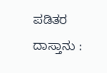ಪಡಿತರ ದಾಸ್ತಾನು :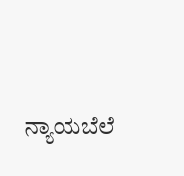ನ್ಯಾಯಬೆಲೆ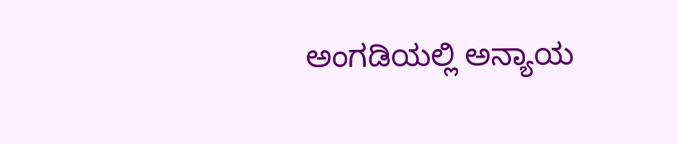ಅಂಗಡಿಯಲ್ಲಿ ಅನ್ಯಾಯ